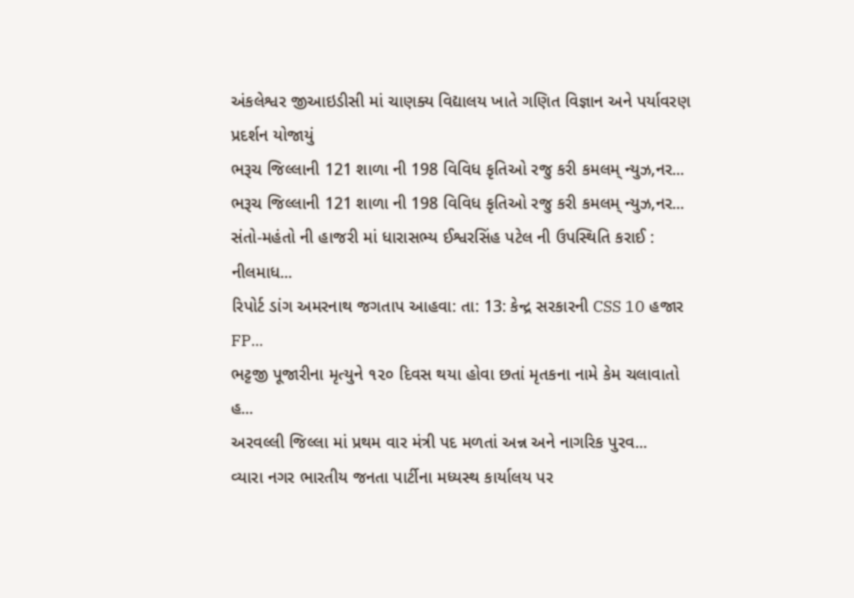અંકલેશ્વર જીઆઇડીસી માં ચાણક્ય વિદ્યાલય ખાતે ગણિત વિજ્ઞાન અને પર્યાવરણ પ્રદર્શન યોજાયું
ભરૂચ જિલ્લાની 121 શાળા ની 198 વિવિધ કૃતિઓ રજુ કરી કમલમ્ ન્યુઝ,નર...
ભરૂચ જિલ્લાની 121 શાળા ની 198 વિવિધ કૃતિઓ રજુ કરી કમલમ્ ન્યુઝ,નર...
સંતો-મહંતો ની હાજરી માં ધારાસભ્ય ઈશ્વરસિંહ પટેલ ની ઉપસ્થિતિ કરાઈ : નીલમાધ...
રિપોર્ટ ડાંગ અમરનાથ જગતાપ આહવા: તા: 13: કેન્દ્ર સરકારની CSS 10 હજાર FP...
ભટ્ટજી પૂજારીના મૃત્યુને ૧૨૦ દિવસ થયા હોવા છતાં મૃતકના નામે કેમ ચલાવાતો હ...
અરવલ્લી જિલ્લા માં પ્રથમ વાર મંત્રી પદ મળતાં અન્ન અને નાગરિક પુરવ...
વ્યારા નગર ભારતીય જનતા પાર્ટીના મધ્યસ્થ કાર્યાલય પર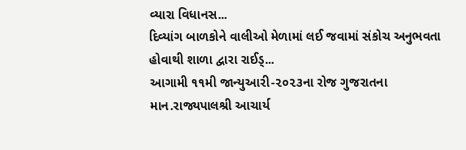વ્યારા વિધાનસ...
દિવ્યાંગ બાળકોને વાલીઓ મેળામાં લઈ જવામાં સંકોચ અનુભવતા હોવાથી શાળા દ્વારા રાઈડ્...
આગામી ૧૧મી જાન્યુઆરી-૨૦૨૩ના રોજ ગુજરાતના માન.રાજ્યપાલશ્રી આચાર્ય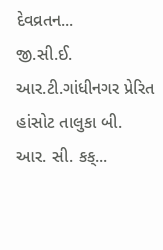દેવવ્રતન...
જી.સી.ઈ. આર.ટી.ગાંધીનગર પ્રેરિત હાંસોટ તાલુકા બી. આર. સી. કક્...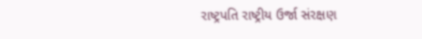રાષ્ટ્રપતિ રાષ્ટ્રીય ઉર્જા સંરક્ષણ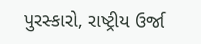પુરસ્કારો, રાષ્ટ્રીય ઉર્જા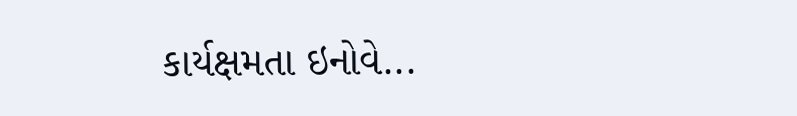કાર્યક્ષમતા ઇનોવે...